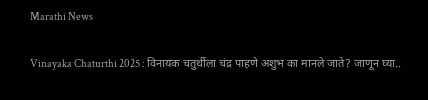Marathi News

Vinayaka Chaturthi 2025 : विनायक चतुर्थीला चंद्र पाहणे अशुभ का मानले जाते? जाणून घ्या..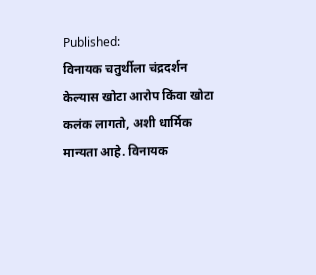Published:
विनायक चतुर्थीला चंद्रदर्शन केल्यास खोटा आरोप किंवा खोटा कलंक लागतो, अशी धार्मिक मान्यता आहे. विनायक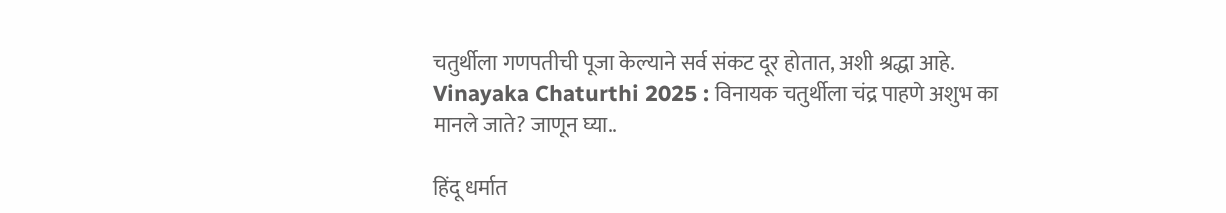चतुर्थीला गणपतीची पूजा केल्याने सर्व संकट दूर होतात, अशी श्रद्धा आहे.
Vinayaka Chaturthi 2025 : विनायक चतुर्थीला चंद्र पाहणे अशुभ का मानले जाते? जाणून घ्या..

हिंदू धर्मात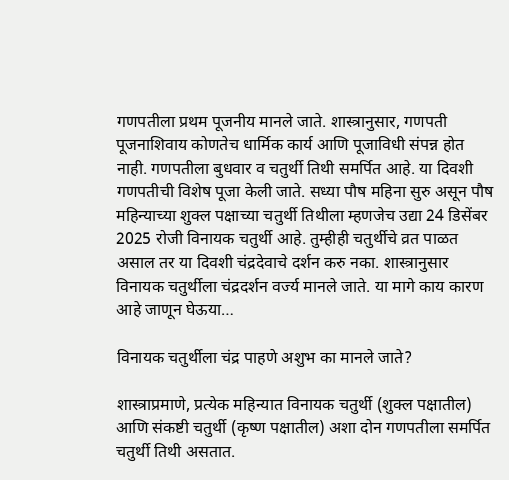गणपतीला प्रथम पूजनीय मानले जाते. शास्त्रानुसार, गणपती पूजनाशिवाय कोणतेच धार्मिक कार्य आणि पूजाविधी संपन्न होत नाही. गणपतीला बुधवार व चतुर्थी तिथी समर्पित आहे. या दिवशी गणपतीची विशेष पूजा केली जाते. सध्या पौष महिना सुरु असून पौष महिन्याच्या शुक्ल पक्षाच्या चतुर्थी तिथीला म्हणजेच उद्या 24 डिसेंबर 2025 रोजी विनायक चतुर्थी आहे. तुम्हीही चतुर्थीचे व्रत पाळत असाल तर या दिवशी चंद्रदेवाचे दर्शन करु नका. शास्त्रानुसार विनायक चतुर्थीला चंद्रदर्शन वर्ज्य मानले जाते. या मागे काय कारण आहे जाणून घेऊया…

विनायक चतुर्थीला चंद्र पाहणे अशुभ का मानले जाते?

शास्त्राप्रमाणे, प्रत्येक महिन्यात विनायक चतुर्थी (शुक्ल पक्षातील) आणि संकष्टी चतुर्थी (कृष्ण पक्षातील) अशा दोन गणपतीला समर्पित चतुर्थी तिथी असतात.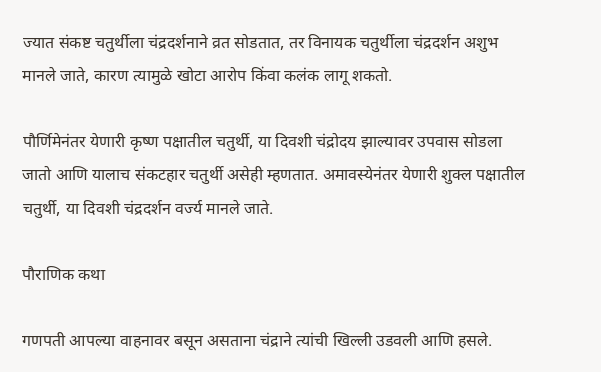ज्यात संकष्ट चतुर्थीला चंद्रदर्शनाने व्रत सोडतात, तर विनायक चतुर्थीला चंद्रदर्शन अशुभ मानले जाते, कारण त्यामुळे खोटा आरोप किंवा कलंक लागू शकतो.

पौर्णिमेनंतर येणारी कृष्ण पक्षातील चतुर्थी, या दिवशी चंद्रोदय झाल्यावर उपवास सोडला जातो आणि यालाच संकटहार चतुर्थी असेही म्हणतात. अमावस्येनंतर येणारी शुक्ल पक्षातील चतुर्थी, या दिवशी चंद्रदर्शन वर्ज्य मानले जाते.

पौराणिक कथा

गणपती आपल्या वाहनावर बसून असताना चंद्राने त्यांची खिल्ली उडवली आणि हसले.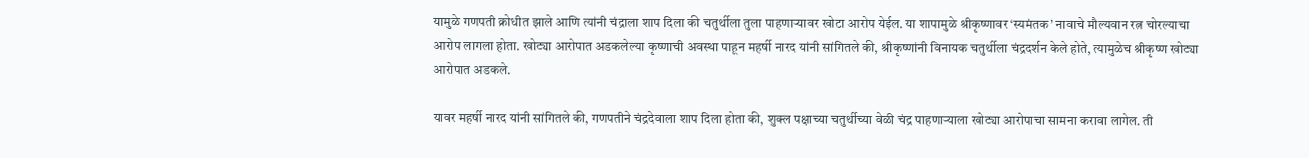यामुळे गणपती क्रोधीत झाले आणि त्यांनी चंद्राला शाप दिला की चतुर्थीला तुला पाहणाऱ्यावर खोटा आरोप येईल. या शापामुळे श्रीकृष्णावर ‘स्यमंतक’ नावाचे मौल्यवान रत्न चोरल्याचा आरोप लागला होता. खोट्या आरोपात अडकलेल्या कृष्णाची अवस्था पाहून महर्षी नारद यांनी सांगितले की, श्रीकृष्णांनी विनायक चतुर्थीला चंद्रदर्शन केले होते, त्यामुळेच श्रीकृष्ण खोट्या आरोपात अडकले.

यावर महर्षी नारद यांनी सांगितले की, गणपतीने चंद्रदेवाला शाप दिला होता की, शुक्ल पक्षाच्या चतुर्थीच्या वेळी चंद्र पाहणाऱ्याला खोट्या आरोपाचा सामना करावा लागेल. ती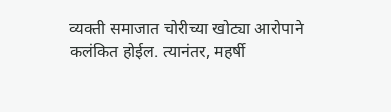व्यक्ती समाजात चोरीच्या खोट्या आरोपाने कलंकित होईल. त्यानंतर, महर्षी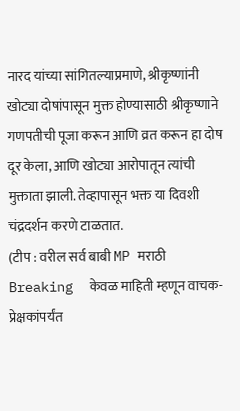नारद यांच्या सांगितल्याप्रमाणे, श्रीकृष्णांनी खोट्या दोषांपासून मुक्त होण्यासाठी श्रीकृष्णाने गणपतीची पूजा करून आणि व्रत करून हा दोष दूर केला, आणि खोट्या आरोपातून त्यांची मुक्ताता झाली. तेव्हापासून भक्त या दिवशी चंद्रदर्शन करणे टाळतात.
(टीप : वरील सर्व बाबी MP मराठी Breaking  केवळ माहिती म्हणून वाचक-प्रेक्षकांपर्यंत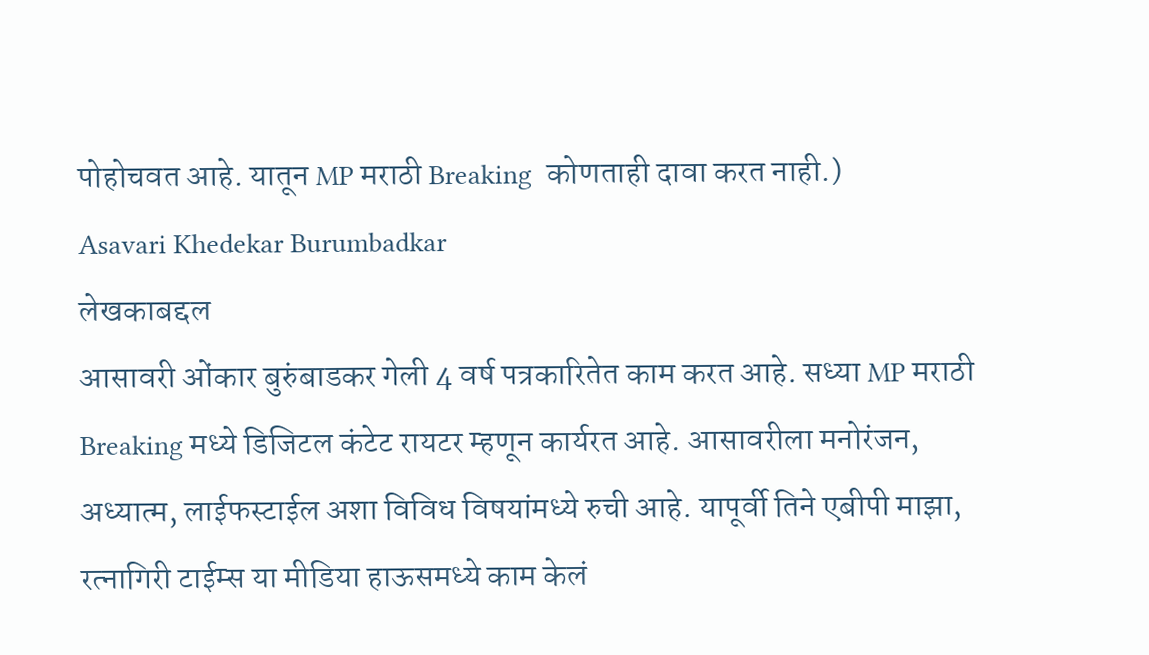पोहोचवत आहे. यातून MP मराठी Breaking  कोणताही दावा करत नाही.)
Asavari Khedekar Burumbadkar
लेखकाबद्दल
आसावरी ओंकार बुरुंबाडकर गेली 4 वर्ष पत्रकारितेत काम करत आहे. सध्या MP मराठी Breaking मध्ये डिजिटल कंटेट रायटर म्हणून कार्यरत आहे. आसावरीला मनोरंजन, अध्यात्म, लाईफस्टाईल अशा विविध विषयांमध्ये रुची आहे. यापूर्वी तिने एबीपी माझा, रत्नागिरी टाईम्स या मीडिया हाऊसमध्ये काम केलं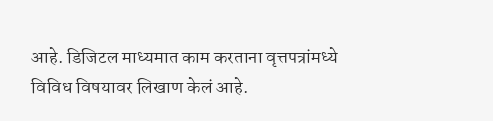आहे. डिजिटल माध्यमात काम करताना वृत्तपत्रांमध्ये विविध विषयावर लिखाण केलं आहे.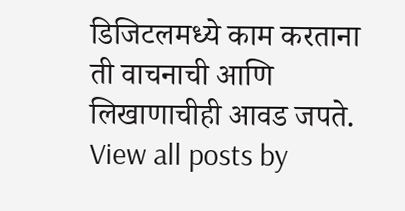डिजिटलमध्ये काम करताना ती वाचनाची आणि लिखाणाचीही आवड जपते. View all posts by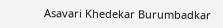Asavari Khedekar Burumbadkar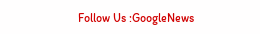Follow Us :GoogleNews